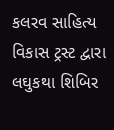કલરવ સાહિત્ય વિકાસ ટ્રસ્ટ દ્વારા લઘુકથા શિબિર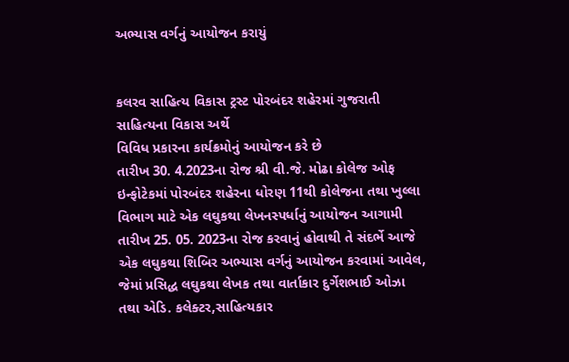અભ્યાસ વર્ગનું આયોજન કરાયું


કલરવ સાહિત્ય વિકાસ ટ્રસ્ટ પોરબંદર શહેરમાં ગુજરાતી સાહિત્યના વિકાસ અર્થે
વિવિધ પ્રકારના કાર્યક્રમોનું આયોજન કરે છે
તારીખ 30. 4.2023ના રોજ શ્રી વી.જે. મોઢા કોલેજ ઓફ ઇન્ફોટેકમાં પોરબંદર શહેરના ધોરણ 11થી કોલેજના તથા ખુલ્લા વિભાગ માટે એક લઘુકથા લેખનસ્પર્ધાનું આયોજન આગામી તારીખ 25. 05. 2023ના રોજ કરવાનું હોવાથી તે સંદર્ભે આજે એક લઘુકથા શિબિર અભ્યાસ વર્ગનું આયોજન કરવામાં આવેલ, જેમાં પ્રસિદ્ધ લઘુકથા લેખક તથા વાર્તાકાર દુર્ગેશભાઈ ઓઝા તથા એડિ. કલેક્ટર,સાહિત્યકાર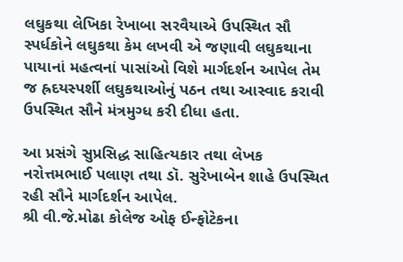લઘુકથા લેખિકા રેખાબા સરવૈયાએ ઉપસ્થિત સૌ સ્પર્ધકોને લઘુકથા કેમ લખવી એ જણાવી લઘુકથાના પાયાનાં મહત્વનાં પાસાંઓ વિશે માર્ગદર્શન આપેલ તેમ જ હ્રદયસ્પર્શી લઘુકથાઓનું પઠન તથા આસ્વાદ કરાવી ઉપસ્થિત સૌને મંત્રમુગ્ધ કરી દીધા હતા.

આ પ્રસંગે સુપ્રસિદ્ધ સાહિત્યકાર તથા લેખક નરોત્તમભાઈ પલાણ તથા ડૉ. સુરેખાબેન શાહે ઉપસ્થિત રહી સૌને માર્ગદર્શન આપેલ.
શ્રી વી.જે.મોઢા કોલેજ ઓફ ઈન્ફોટેકના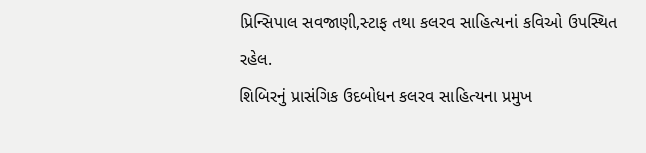પ્રિન્સિપાલ સવજાણી,સ્ટાફ તથા કલરવ સાહિત્યનાં કવિઓ ઉપસ્થિત રહેલ.
શિબિરનું પ્રાસંગિક ઉદબોધન કલરવ સાહિત્યના પ્રમુખ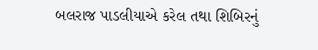બલરાજ પાડલીયાએ કરેલ તથા શિબિરનું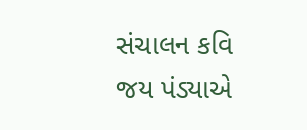સંચાલન કવિ જય પંડ્યાએ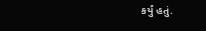કર્યું હતું.